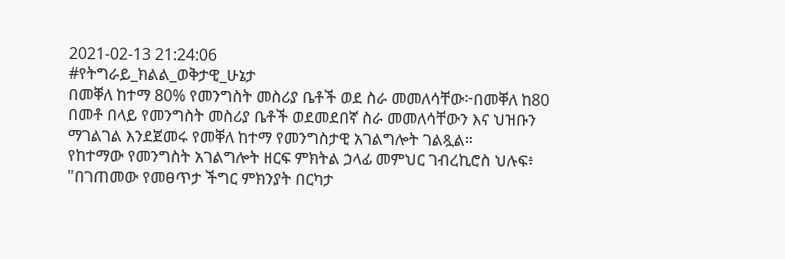2021-02-13 21:24:06
#የትግራይ_ክልል_ወቅታዊ_ሁኔታ
በመቐለ ከተማ 80% የመንግስት መስሪያ ቤቶች ወደ ስራ መመለሳቸው፦በመቐለ ከ80 በመቶ በላይ የመንግስት መስሪያ ቤቶች ወደመደበኛ ስራ መመለሳቸውን እና ህዝቡን ማገልገል እንደጀመሩ የመቐለ ከተማ የመንግስታዊ አገልግሎት ገልጿል።
የከተማው የመንግስት አገልግሎት ዘርፍ ምክትል ኃላፊ መምህር ገብረኪሮስ ህሉፍ፥ "በገጠመው የመፀጥታ ችግር ምክንያት በርካታ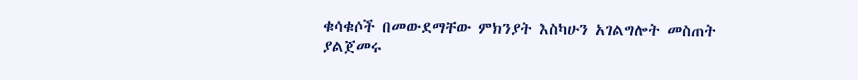ቁሳቁሶች በመውደማቸው ምክንያት እስካሁን አገልግሎት መስጠት ያልጀመሩ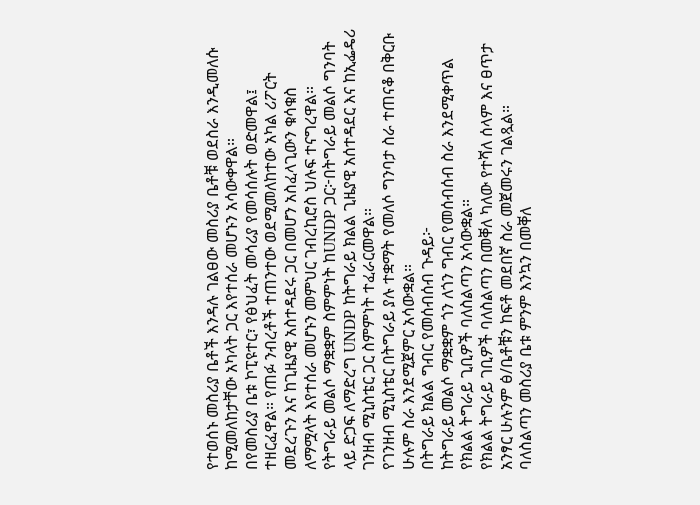የተወሰኑ መስሪያ ቤቶች እንዳሉ ገልፀው መስሪያ ቤቶቹ ወደስራ እንዲመለሱ ከሚመለከታቸው አካላት ጋር እየተሰራ መሆኑን አሳውቀዋል።
በየመስሪያ ቤቱ ኮፒዩተር፣ የፅህፈት መሳሪያ የመሳሰሉት ወድመዋል፤ ተዘርፈዋል። የጠፉ ንብረቶች ተጠንተው ወደሚመለከተው አካል ሪፖርት መደረጉን እና ከጊዜያዊ አስተዳደሩ ጋር በመሆን አስፈላጊውን ቁሳቁስ ለማሟላት እየተሰራ መሆኑን መምህር ገብረኪሮስ ህሉፍ ተናግረዋል።
የትግራይ መልሶ ማቋቋም ስምምነት ከUNDP ጋር፦በትግራይ መልሶ ግንባት ላይ ድጋፍ ለማድረግ UNDP ከትግራይ ክልል ጊዜያዊ አሰተዳደር እና ከኢፌዴሪ ገንዘብ ሚኒስቴር ጋር ስምምነት ተፈራርመዋል።
የገንዘብ ሚኒስቴር በትግራይ ያሉ ተቋማት የመለሶ ግንባታ ስራ ተጠናቆ በቅርቡ ሁሉም ስራ እንደሚጀምር አሳውቋል።
በትግራይ ክልል ግብር የመሰብሰብ ጉዳይ፦
ከትግራይ መልሶ ማቋቋም ጎን ለጎን ግብር የመሰብሰብ ስራ እንደሚቀጥል የክልል ትግራይ ጊቢዎች ባለስልጣን አሳውቋል።
የክልል ትግራይ ገቢዎች ባለስልጣን በመቐለ ካለው የተሻለ ሰላም እና ፀጥታ አንፃር ሁሉንም ፅ/ቤቶቹን ከፍቶ መደበኛ ስራ መጀመሩን ገልጿል።
ባለስልጣን መስሪያ ቤቱ ምንም እንኳን በመቐለ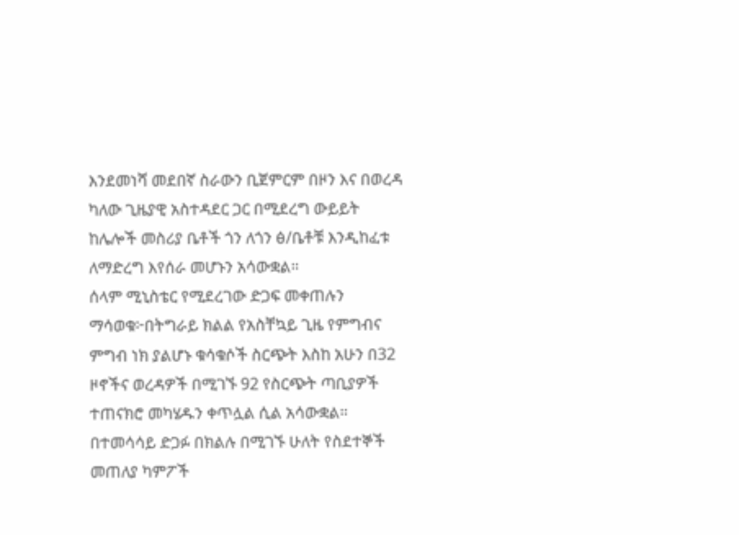እንደመነሻ መደበኛ ስራውን ቢጀምርም በዞን እና በወረዳ ካለው ጊዜያዊ አስተዳደር ጋር በሚደረግ ውይይት ከሌሎች መስሪያ ቤቶች ጎን ለጎን ፅ/ቤቶቹ እንዲከፈቱ ለማድረግ እየሰራ መሆኑን አሳውቋል።
ሰላም ሚኒስቴር የሚደረገው ድጋፍ መቀጠሉን ማሳወቁ፦በትግራይ ክልል የአስቸኳይ ጊዜ የምግብና ምግብ ነክ ያልሆኑ ቁሳቁሶች ስርጭት እስከ አሁን በ32 ዞኖችና ወረዳዎች በሚገኙ 92 የስርጭት ጣቢያዎች ተጠናክሮ መካሄዱን ቀጥሏል ሲል አሳውቋል።
በተመሳሳይ ድጋፉ በክልሉ በሚገኙ ሁለት የስደተኞች መጠለያ ካምፖች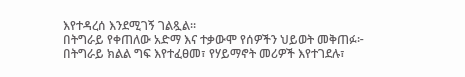እየተዳረሰ እንደሚገኝ ገልጿል።
በትግራይ የቀጠለው አድማ እና ተቃውሞ የሰዎችን ህይወት መቅጠፉ፦
በትግራይ ክልል ግፍ እየተፈፀመ፣ የሃይማኖት መሪዎች እየተገደሉ፣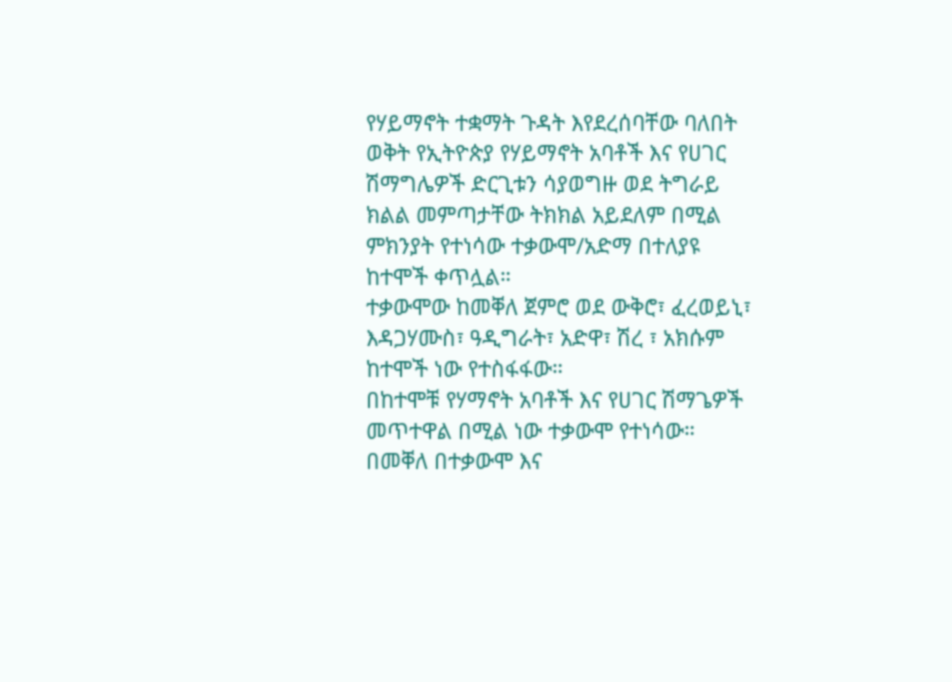የሃይማኖት ተቋማት ጉዳት እየደረሰባቸው ባለበት ወቅት የኢትዮጵያ የሃይማኖት አባቶች እና የሀገር ሽማግሌዎች ድርጊቱን ሳያወግዙ ወደ ትግራይ ክልል መምጣታቸው ትክክል አይደለም በሚል ምክንያት የተነሳው ተቃውሞ/አድማ በተለያዩ ከተሞች ቀጥሏል።
ተቃውሞው ከመቐለ ጀምሮ ወደ ውቅሮ፣ ፈረወይኒ፣ እዳጋሃሙስ፣ ዓዲግራት፣ አድዋ፣ ሽረ ፣ አክሱም ከተሞች ነው የተስፋፋው።
በከተሞቹ የሃማኖት አባቶች እና የሀገር ሽማጌዎች መጥተዋል በሚል ነው ተቃውሞ የተነሳው። በመቐለ በተቃውሞ እና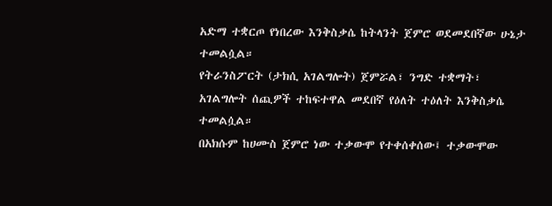አድማ ተቋርጦ የነበረው እንቅስቃሴ ከትላንት ጀምሮ ወደመደበኛው ሁኔታ ተመልሷል።
የትራንስፖርት (ታክሲ አገልግሎት) ጀምሯል፣ ንግድ ተቋማት፣ አገልግሎት ሰጪዎች ተከፍተዋል መደበኛ የዕለት ተዕለት እንቅስቃሴ ተመልሷል።
በአክሱም ከሀሙስ ጀምሮ ነው ተቃውሞ የተቀሰቀሰው፤ ተቃውሞው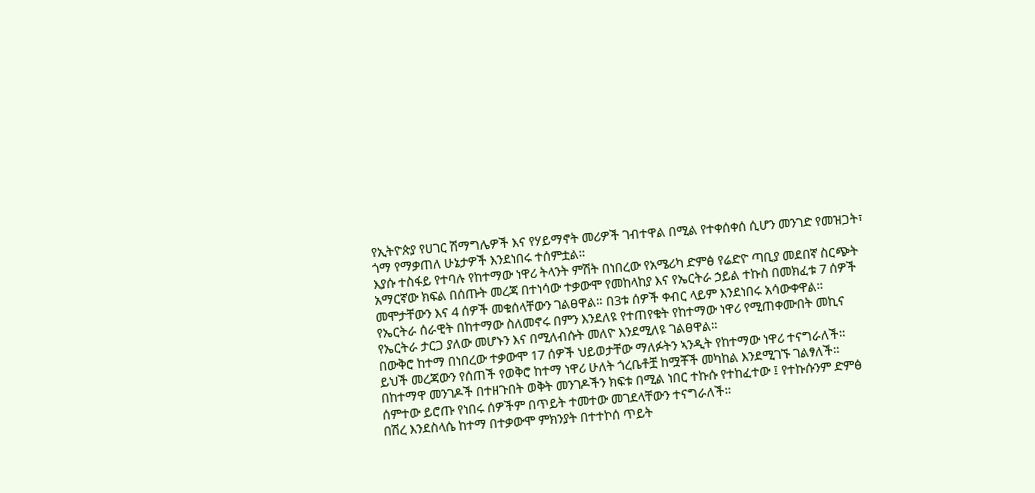የኢትዮጵያ የሀገር ሽማግሌዎች እና የሃይማኖት መሪዎች ገብተዋል በሚል የተቀሰቀሰ ሲሆን መንገድ የመዝጋት፣ ጎማ የማቃጠለ ሁኔታዎች እንደነበሩ ተሰምቷል።
እያሱ ተስፋይ የተባሉ የከተማው ነዋሪ ትላንት ምሽት በነበረው የአሜሪካ ድምፅ የሬድዮ ጣቢያ መደበኛ ስርጭት አማርኛው ክፍል በሰጡት መረጃ በተነሳው ተቃውሞ የመከላከያ እና የኤርትራ ኃይል ተኩስ በመክፈቱ 7 ሰዎች መሞታቸውን እና 4 ሰዎች መቁሰላቸውን ገልፀዋል። በ3ቱ ሰዎች ቀብር ላይም እንደነበሩ አሳውቀዋል።
የኤርትራ ሰራዊት በከተማው ስለመኖሩ በምን እንደለዩ የተጠየቁት የከተማው ነዋሪ የሚጠቀሙበት መኪና የኤርትራ ታርጋ ያለው መሆኑን እና በሚለብሱት መለዮ እንደሚለዩ ገልፀዋል።
በውቅሮ ከተማ በነበረው ተቃውሞ 17 ሰዎች ህይወታቸው ማለፉትን ኣንዲት የከተማው ነዋሪ ተናግራለች።
ይህች መረጃውን የሰጠች የወቅሮ ከተማ ነዋሪ ሁለት ጎረቤቶቿ ከሟቾች መካከል እንደሚገኙ ገልፃለች።
በከተማዋ መንገዶች በተዘጉበት ወቅት መንገዶችን ክፍቱ በሚል ነበር ተኩሱ የተከፈተው ፤ የተኩሱንም ድምፅ ሰምተው ይሮጡ የነበሩ ሰዎችም በጥይት ተመተው መገደላቸውን ተናግራለች።
በሽረ እንደስላሴ ከተማ በተቃውሞ ምክንያት በተተኮሰ ጥይት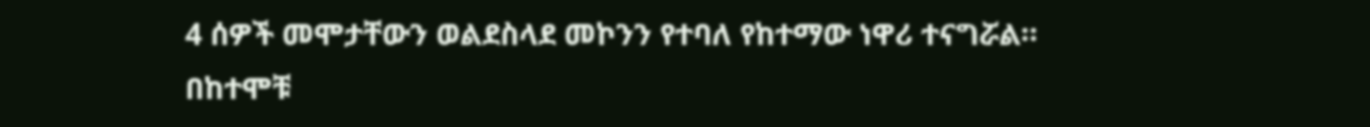4 ሰዎች መሞታቸውን ወልደስላደ መኮንን የተባለ የከተማው ነዋሪ ተናግሯል።
በከተሞቹ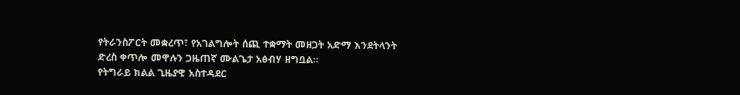የትራንስፖርት መቋረጥ፣ የአገልግሎት ሰጪ ተቋማት መዘጋት አድማ እንደትላንት ድረስ ቀጥሎ መዋሉን ጋዜጠኛ ሙልጌታ አፅብሃ ዘግቧል።
የትግራይ ክልል ጊዜያዊ አስተዳደር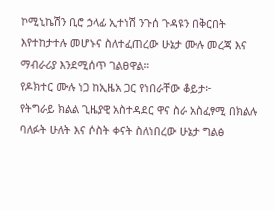ኮሚኒኬሽን ቢሮ ኃላፊ ኢተነሽ ንጉሰ ጉዳዩን በቅርበት እየተከታተሉ መሆኑና ስለተፈጠረው ሁኔታ ሙሉ መረጃ እና ማብራሪያ እንደሚሰጥ ገልፀዋል።
የዶክተር ሙሉ ነጋ ከኢዜአ ጋር የነበራቸው ቆይታ፦
የትግራይ ክልል ጊዜያዊ አስተዳደር ዋና ስራ አስፈፃሚ በክልሉ ባለፉት ሁለት እና ሶስት ቀናት ስለነበረው ሁኔታ ግልፅ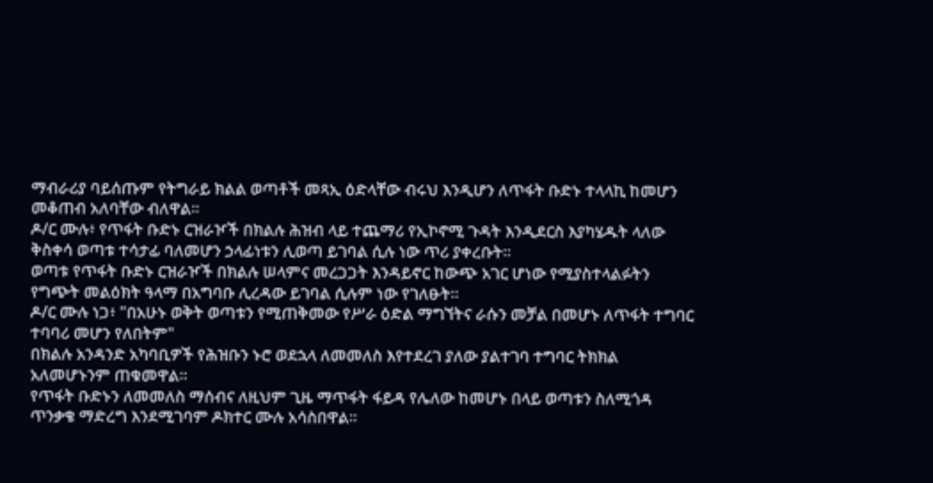ማብራሪያ ባይሰጡም የትግራይ ክልል ወጣቶች መጻኢ ዕድላቸው ብሩህ እንዲሆን ለጥፋት ቡድኑ ተላላኪ ከመሆን መቆጠብ አለባቸው ብለዋል።
ዶ/ር ሙሉ፥ የጥፋት ቡድኑ ርዝራዦች በክልሉ ሕዝብ ላይ ተጨማሪ የኢኮኖሚ ጉዳት እንዲደርስ እያካሄዱት ላለው ቅስቀሳ ወጣቱ ተሳታፊ ባለመሆን ኃላፊነቱን ሊወጣ ይገባል ሲሉ ነው ጥሪ ያቀረቡት።
ወጣቱ የጥፋት ቡድኑ ርዝራዦች በክልሉ ሠላምና መረጋጋት እንዳይኖር ከውጭ አገር ሆነው የሚያስተላልፉትን የግጭት መልዕክት ዓላማ በአግባቡ ሊረዳው ይገባል ሲሉም ነው የገለፁት።
ዶ/ር ሙሉ ነጋ፥ "በአሁኑ ወቅት ወጣቱን የሚጠቅመው የሥራ ዕድል ማግኘትና ራሱን መቻል በመሆኑ ለጥፋት ተግባር ተባባሪ መሆን የለበትም"
በክልሉ አንዳንድ አካባቢዎች የሕዝቡን ኑሮ ወደኋላ ለመመለስ እየተደረገ ያለው ያልተገባ ተግባር ትክክል አለመሆኑንም ጠቁመዋል፡፡
የጥፋት ቡድኑን ለመመለስ ማሰብና ለዚህም ጊዜ ማጥፋት ፋይዳ የሌለው ከመሆኑ በላይ ወጣቱን ስለሚጎዳ ጥንቃቄ ማድረግ እንደሚገባም ዶክተር ሙሉ አሳስበዋል።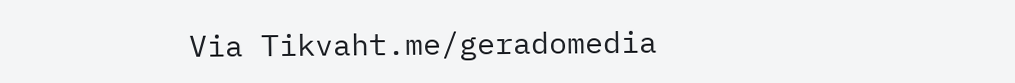Via Tikvaht.me/geradomedia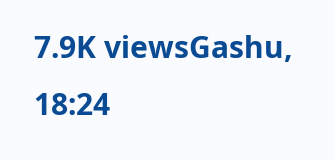7.9K viewsGashu, 18:24